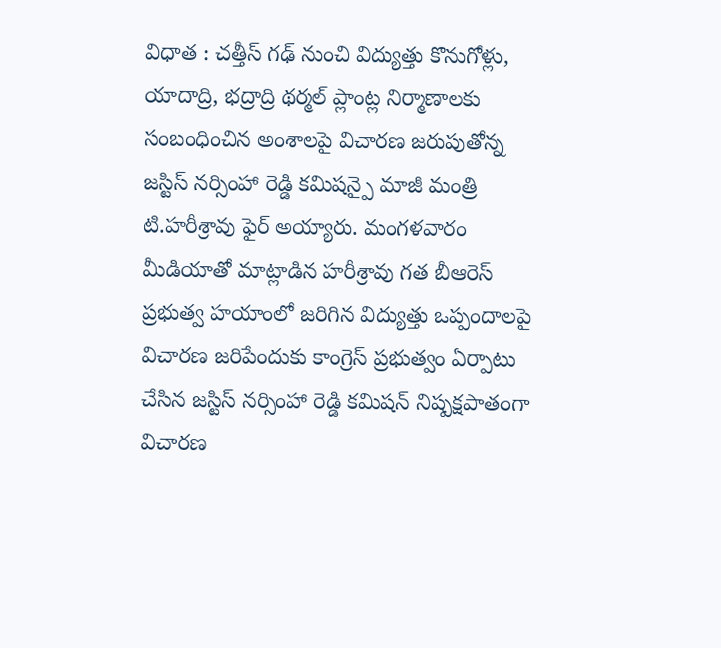విధాత : చత్తీస్ గఢ్ నుంచి విద్యుత్తు కొనుగోళ్లు, యాదాద్రి, భద్రాద్రి థర్మల్ ప్లాంట్ల నిర్మాణాలకు సంబంధించిన అంశాలపై విచారణ జరుపుతోన్న జస్టిస్ నర్సింహా రెడ్డి కమిషన్పై మాజీ మంత్రి టి.హరీశ్రావు ఫైర్ అయ్యారు. మంగళవారం మీడియాతో మాట్లాడిన హరీశ్రావు గత బీఆరెస్ ప్రభుత్వ హయాంలో జరిగిన విద్యుత్తు ఒప్పందాలపై విచారణ జరిపేందుకు కాంగ్రెస్ ప్రభుత్వం ఏర్పాటు చేసిన జస్టిస్ నర్సింహా రెడ్డి కమిషన్ నిష్పక్షపాతంగా విచారణ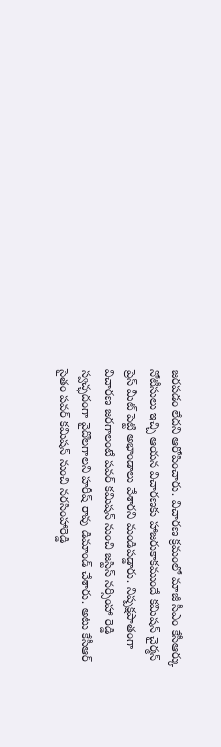జరపడం లేదని ఆరోపించారు. విచారణ క్రమంలో మాజీ సీఎం కేసీఆర్కు నోటీసులు ఇచ్చి ఆయన విచారణకు హాజరుకాకముందే కమిషన్ చైర్మన్ ప్రెస్ మీట్ పెట్టి అభాండాలు వేశారని మండిపడ్డారు. నిష్పక్షపాతంగా విచారణ జరగాలంటే పవర్ కమిషన్ నుంచి జస్టిస్ నర్సింహా రెడ్డి స్వచ్ఛదంగా వైదొలగాలని హరీష్ రావు డిమాండ్ చేశారు. అటు కేసీఆర్ సైతం పవర్ కమిషన్ నుంచి నరసింహారెడ్డి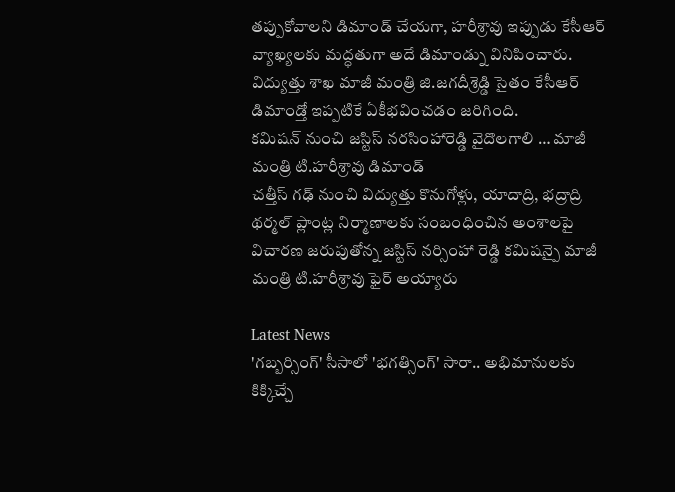తప్పుకోవాలని డిమాండ్ చేయగా, హరీశ్రావు ఇప్పుడు కేసీఆర్ వ్యాఖ్యలకు మద్ధతుగా అదే డిమాండ్ను వినిపించారు. విద్యుత్తు శాఖ మాజీ మంత్రి జి.జగదీశ్రెడ్డి సైతం కేసీఆర్ డిమాండ్తో ఇప్పటికే ఏకీభవించడం జరిగింది.
కమిషన్ నుంచి జస్టిస్ నరసింహారెడ్డి వైదొలగాలి … మాజీ మంత్రి టి.హరీశ్రావు డిమాండ్
చత్తీస్ గఢ్ నుంచి విద్యుత్తు కొనుగోళ్లు, యాదాద్రి, భద్రాద్రి థర్మల్ ప్లాంట్ల నిర్మాణాలకు సంబంధించిన అంశాలపై విచారణ జరుపుతోన్న జస్టిస్ నర్సింహా రెడ్డి కమిషన్పై మాజీ మంత్రి టి.హరీశ్రావు ఫైర్ అయ్యారు

Latest News
'గబ్బర్సింగ్' సీసాలో 'భగత్సింగ్' సారా.. అభిమానులకు కిక్కిచ్చే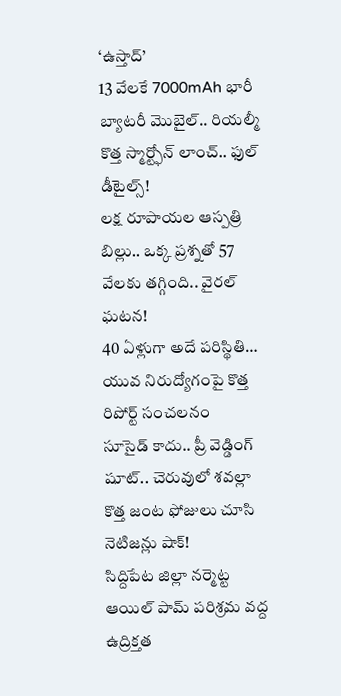‘ఉస్తాద్’
13 వేలకే 7000mAh భారీ బ్యాటరీ మొబైల్.. రియల్మీ కొత్త స్మార్ట్ఫోన్ లాంచ్.. ఫుల్ డీటైల్స్!
లక్ష రూపాయల ఆస్పత్రి బిల్లు.. ఒక్క ప్రశ్నతో 57 వేలకు తగ్గింది.. వైరల్ ఘటన!
40 ఏళ్లుగా అదే పరిస్థితి… యువ నిరుద్యోగంపై కొత్త రిపోర్ట్ సంచలనం
సూసైడ్ కాదు.. ప్రీ వెడ్డింగ్ షూట్.. చెరువులో శవల్లా కొత్త జంట ఫోజులు చూసి నెటిజన్లు షాక్!
సిద్దిపేట జిల్లా నర్మెట్ట ఆయిల్ పామ్ పరిశ్రమ వద్ద ఉద్రిక్తత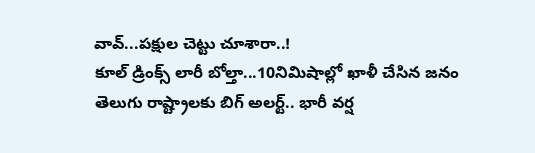వావ్...పక్షుల చెట్టు చూశారా..!
కూల్ డ్రింక్స్ లారీ బోల్తా...10నిమిషాల్లో ఖాళీ చేసిన జనం
తెలుగు రాష్ట్రాలకు బిగ్ అలర్ట్.. భారీ వర్ష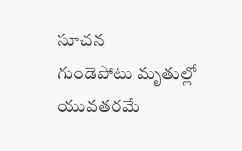సూచన
గుండెపోటు మృతుల్లో యువతరమే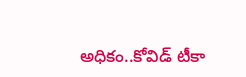అధికం..కోవిడ్ టీకా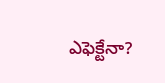ఎఫెక్టేనా?